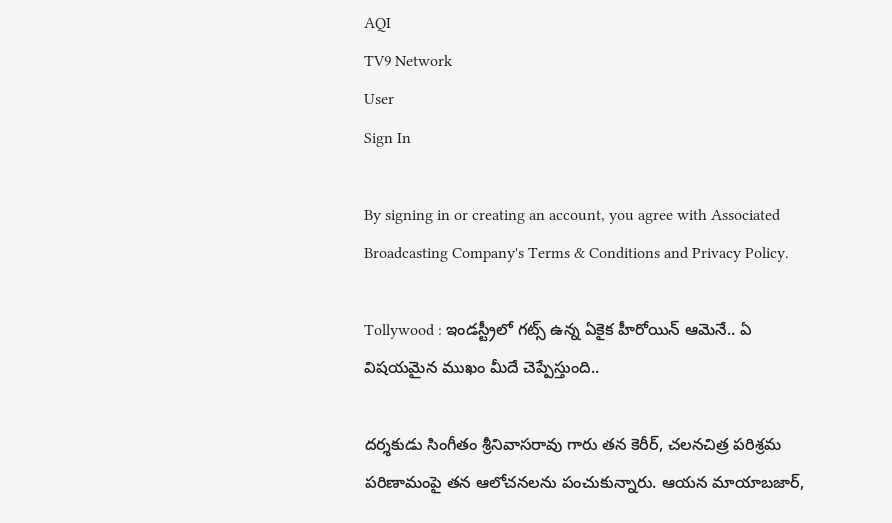AQI
TV9 Network
User
Sign In

By signing in or creating an account, you agree with Associated Broadcasting Company's Terms & Conditions and Privacy Policy.

Tollywood : ఇండస్ట్రీలో గట్స్ ఉన్న ఏకైక హీరోయిన్ ఆమెనే.. ఏ విషయమైన ముఖం మీదే చెప్పేస్తుంది..

దర్శకుడు సింగీతం శ్రీనివాసరావు గారు తన కెరీర్, చలనచిత్ర పరిశ్రమ పరిణామంపై తన ఆలోచనలను పంచుకున్నారు. ఆయన మాయాబజార్,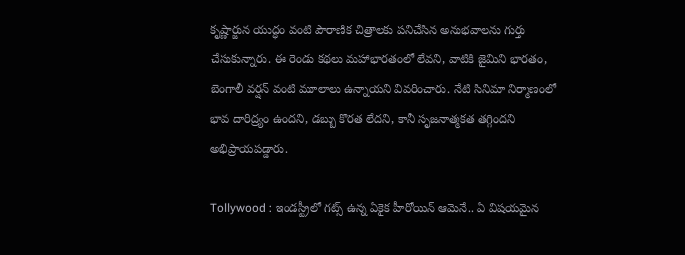కృష్ణార్జున యుద్ధం వంటి పౌరాణిక చిత్రాలకు పనిచేసిన అనుభవాలను గుర్తు చేసుకున్నారు. ఈ రెండు కథలు మహాభారతంలో లేవని, వాటికి జైమిని భారతం, బెంగాలీ వర్షన్ వంటి మూలాలు ఉన్నాయని వివరించారు. నేటి సినిమా నిర్మాణంలో భావ దారిద్ర్యం ఉందని, డబ్బు కొరత లేదని, కానీ సృజనాత్మకత తగ్గిందని అభిప్రాయపడ్డారు.

Tollywood : ఇండస్ట్రీలో గట్స్ ఉన్న ఏకైక హీరోయిన్ ఆమెనే.. ఏ విషయమైన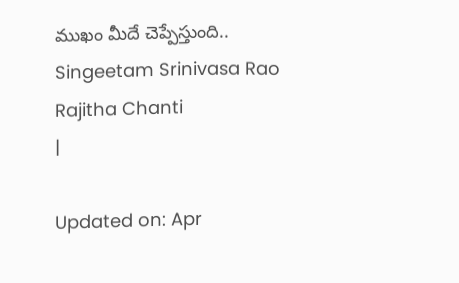ముఖం మీదే చెప్పేస్తుంది..
Singeetam Srinivasa Rao
Rajitha Chanti
|

Updated on: Apr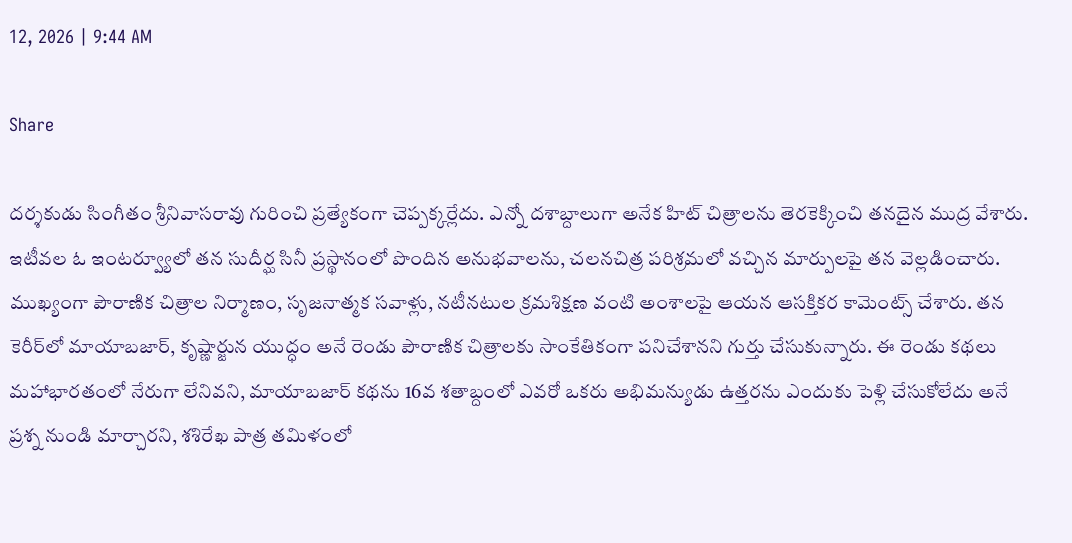12, 2026 | 9:44 AM

Share

దర్శకుడు సింగీతం శ్రీనివాసరావు గురించి ప్రత్యేకంగా చెప్పక్కర్లేదు. ఎన్నో దశాబ్దాలుగా అనేక హిట్ చిత్రాలను తెరకెక్కించి తనదైన ముద్ర వేశారు. ఇటీవల ఓ ఇంటర్వ్యూలో తన సుదీర్ఘ సినీ ప్రస్థానంలో పొందిన అనుభవాలను, చలనచిత్ర పరిశ్రమలో వచ్చిన మార్పులపై తన వెల్లడించారు. ముఖ్యంగా పౌరాణిక చిత్రాల నిర్మాణం, సృజనాత్మక సవాళ్లు, నటీనటుల క్రమశిక్షణ వంటి అంశాలపై ఆయన ఆసక్తికర కామెంట్స్ చేశారు. తన కెరీర్‌లో మాయాబజార్, కృష్ణార్జున యుద్ధం అనే రెండు పౌరాణిక చిత్రాలకు సాంకేతికంగా పనిచేశానని గుర్తు చేసుకున్నారు. ఈ రెండు కథలు మహాభారతంలో నేరుగా లేనివని, మాయాబజార్ కథను 16వ శతాబ్దంలో ఎవరో ఒకరు అభిమన్యుడు ఉత్తరను ఎందుకు పెళ్లి చేసుకోలేదు అనే ప్రశ్న నుండి మార్చారని, శశిరేఖ పాత్ర తమిళంలో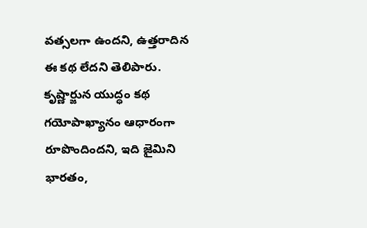వత్సలగా ఉందని, ఉత్తరాదిన ఈ కథ లేదని తెలిపారు. కృష్ణార్జున యుద్ధం కథ గయోపాఖ్యానం ఆధారంగా రూపొందిందని, ఇది జైమిని భారతం,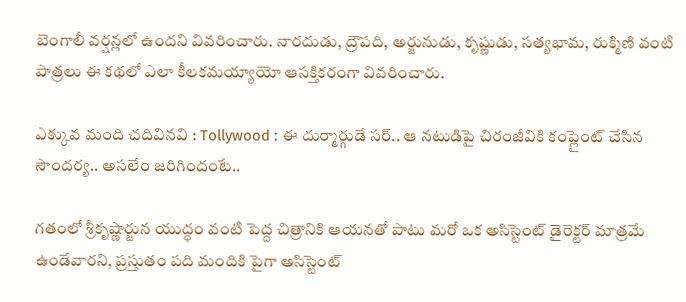బెంగాలీ వర్షన్లలో ఉందని వివరించారు. నారదుడు, ద్రౌపది, అర్జునుడు, కృష్ణుడు, సత్యభామ, రుక్మిణి వంటి పాత్రలు ఈ కథలో ఎలా కీలకమయ్యాయో ఆసక్తికరంగా వివరించారు.

ఎక్కువ మంది చదివినవి : Tollywood : ఈ దుర్మార్గుడే సర్.. ఆ నటుడిపై చిరంజీవికి కంప్లైంట్ చేసిన సౌందర్య.. అసలేం జరిగిందంటే..

గతంలో శ్రీకృష్ణార్జున యుద్ధం వంటి పెద్ద చిత్రానికి ఆయనతో పాటు మరో ఒక అసిస్టెంట్ డైరెక్టర్ మాత్రమే ఉండేవారని, ప్రస్తుతం పది మందికి పైగా అసిస్టెంట్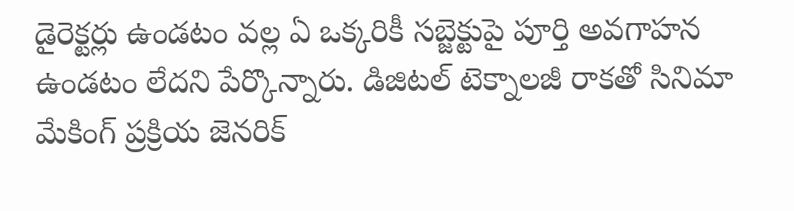డైరెక్టర్లు ఉండటం వల్ల ఏ ఒక్కరికీ సబ్జెక్టుపై పూర్తి అవగాహన ఉండటం లేదని పేర్కొన్నారు. డిజిటల్ టెక్నాలజీ రాకతో సినిమా మేకింగ్ ప్రక్రియ జెనరిక్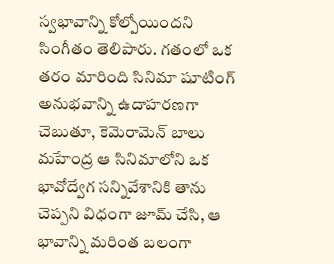స్వభావాన్ని కోల్పోయిందని సింగీతం తెలిపారు. గతంలో ఒక తరం మారింది సినిమా షూటింగ్ అనుభవాన్ని ఉదాహరణగా చెబుతూ, కెమెరామెన్ బాలు మహేంద్ర ఆ సినిమాలోని ఒక భావోద్వేగ సన్నివేశానికి తాను చెప్పని విధంగా జూమ్ చేసి, ఆ భావాన్ని మరింత బలంగా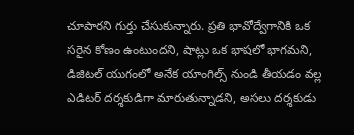చూపారని గుర్తు చేసుకున్నారు. ప్రతి భావోద్వేగానికి ఒక సరైన కోణం ఉంటుందని, షాట్లు ఒక భాషలో భాగమని, డిజిటల్ యుగంలో అనేక యాంగిల్స్ నుండి తీయడం వల్ల ఎడిటర్ దర్శకుడిగా మారుతున్నాడని, అసలు దర్శకుడు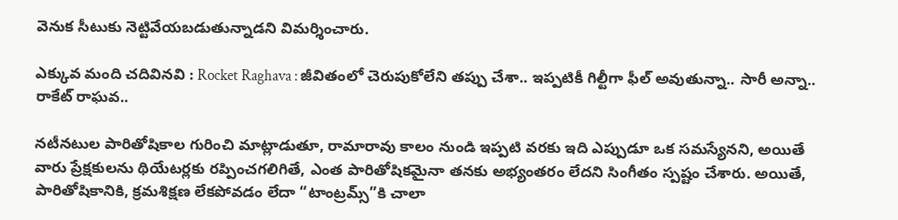వెనుక సీటుకు నెట్టివేయబడుతున్నాడని విమర్శించారు.

ఎక్కువ మంది చదివినవి : Rocket Raghava : జీవితంలో చెరుపుకోలేని తప్పు చేశా.. ఇప్పటికీ గిల్టీగా ఫీల్ అవుతున్నా.. సారీ అన్నా.. రాకేట్ రాఘవ..

నటీనటుల పారితోషికాల గురించి మాట్లాడుతూ, రామారావు కాలం నుండి ఇప్పటి వరకు ఇది ఎప్పుడూ ఒక సమస్యేనని, అయితే వారు ప్రేక్షకులను థియేటర్లకు రప్పించగలిగితే, ఎంత పారితోషికమైనా తనకు అభ్యంతరం లేదని సింగీతం స్పష్టం చేశారు. అయితే, పారితోషికానికి, క్రమశిక్షణ లేకపోవడం లేదా “టాంట్రమ్స్”కి చాలా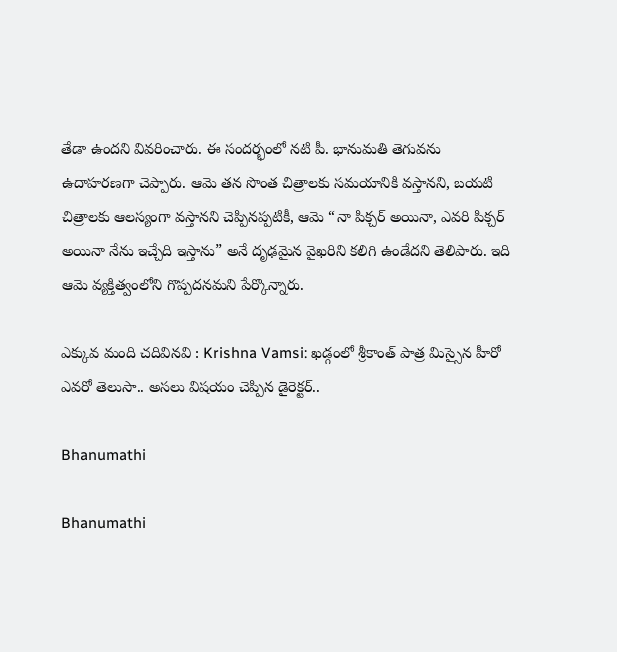తేడా ఉందని వివరించారు. ఈ సందర్భంలో నటి పీ. భానుమతి తెగువను ఉదాహరణగా చెప్పారు. ఆమె తన సొంత చిత్రాలకు సమయానికి వస్తానని, బయటి చిత్రాలకు ఆలస్యంగా వస్తానని చెప్పినప్పటికీ, ఆమె “నా పిక్చర్ అయినా, ఎవరి పిక్చర్ అయినా నేను ఇచ్చేది ఇస్తాను” అనే దృఢమైన వైఖరిని కలిగి ఉండేదని తెలిపారు. ఇది ఆమె వ్యక్తిత్వంలోని గొప్పదనమని పేర్కొన్నారు.

ఎక్కువ మంది చదివినవి : Krishna Vamsi: ఖడ్గంలో శ్రీకాంత్ పాత్ర మిస్సైన హీరో ఎవరో తెలుసా.. అసలు విషయం చెప్పిన డైరెక్టర్..

Bhanumathi

Bhanumathi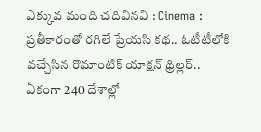ఎక్కువ మంది చదివినవి : Cinema : ప్రతీకారంతో రగిలే ప్రేయసి కథ.. ఓటీటీలోకి వచ్చేసిన రొమాంటిక్ యాక్షన్ థ్రిల్లర్.. ఏకంగా 240 దేశాల్లో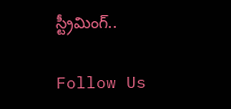స్ట్రీమింగ్..

Follow Us